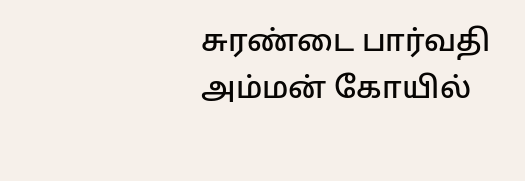சுரண்டை பார்வதி அம்மன் கோயில்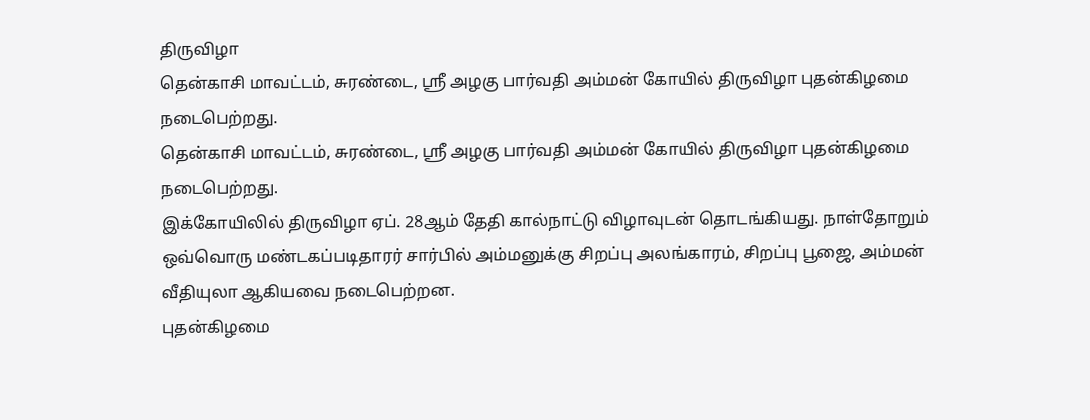திருவிழா
தென்காசி மாவட்டம், சுரண்டை, ஸ்ரீ அழகு பார்வதி அம்மன் கோயில் திருவிழா புதன்கிழமை நடைபெற்றது.
தென்காசி மாவட்டம், சுரண்டை, ஸ்ரீ அழகு பார்வதி அம்மன் கோயில் திருவிழா புதன்கிழமை நடைபெற்றது.
இக்கோயிலில் திருவிழா ஏப். 28ஆம் தேதி கால்நாட்டு விழாவுடன் தொடங்கியது. நாள்தோறும் ஒவ்வொரு மண்டகப்படிதாரர் சார்பில் அம்மனுக்கு சிறப்பு அலங்காரம், சிறப்பு பூஜை, அம்மன் வீதியுலா ஆகியவை நடைபெற்றன.
புதன்கிழமை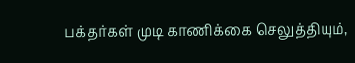பக்தர்கள் முடி காணிக்கை செலுத்தியும்,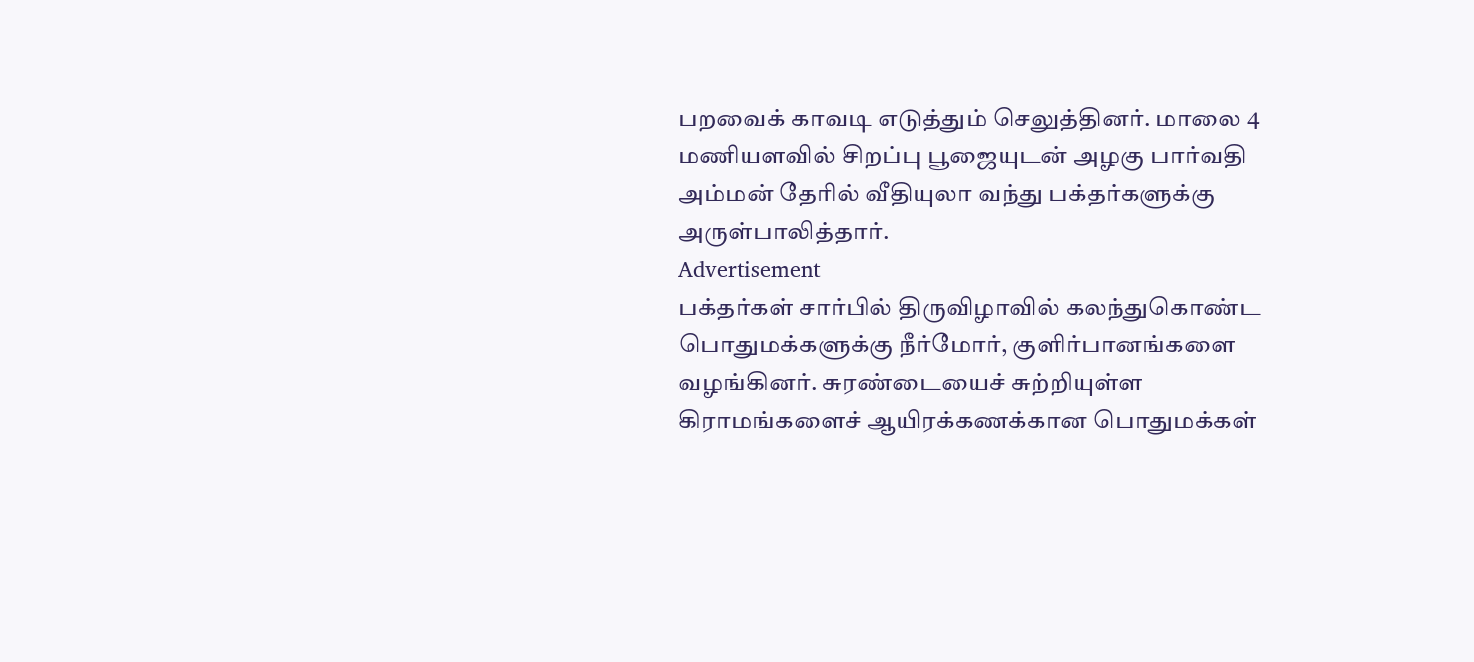பறவைக் காவடி எடுத்தும் செலுத்தினர். மாலை 4 மணியளவில் சிறப்பு பூஜையுடன் அழகு பார்வதி அம்மன் தேரில் வீதியுலா வந்து பக்தர்களுக்கு அருள்பாலித்தார்.
Advertisement
பக்தர்கள் சார்பில் திருவிழாவில் கலந்துகொண்ட பொதுமக்களுக்கு நீர்மோர், குளிர்பானங்களை வழங்கினர். சுரண்டையைச் சுற்றியுள்ள கிராமங்களைச் ஆயிரக்கணக்கான பொதுமக்கள்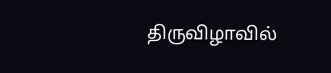திருவிழாவில்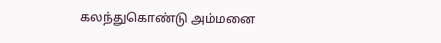கலந்துகொண்டு அம்மனை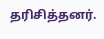தரிசித்தனர்.